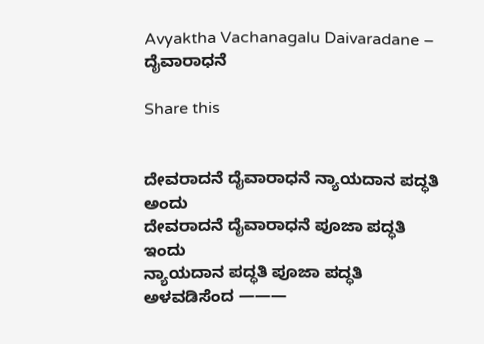Avyaktha Vachanagalu Daivaradane – ದೈವಾರಾಧನೆ

Share this


ದೇವರಾದನೆ ದೈವಾರಾಧನೆ ನ್ಯಾಯದಾನ ಪದ್ಧತಿ ಅಂದು
ದೇವರಾದನೆ ದೈವಾರಾಧನೆ ಪೂಜಾ ಪದ್ಧತಿ ಇಂದು
ನ್ಯಾಯದಾನ ಪದ್ಧತಿ ಪೂಜಾ ಪದ್ಧತಿ ಅಳವಡಿಸೆಂದ ———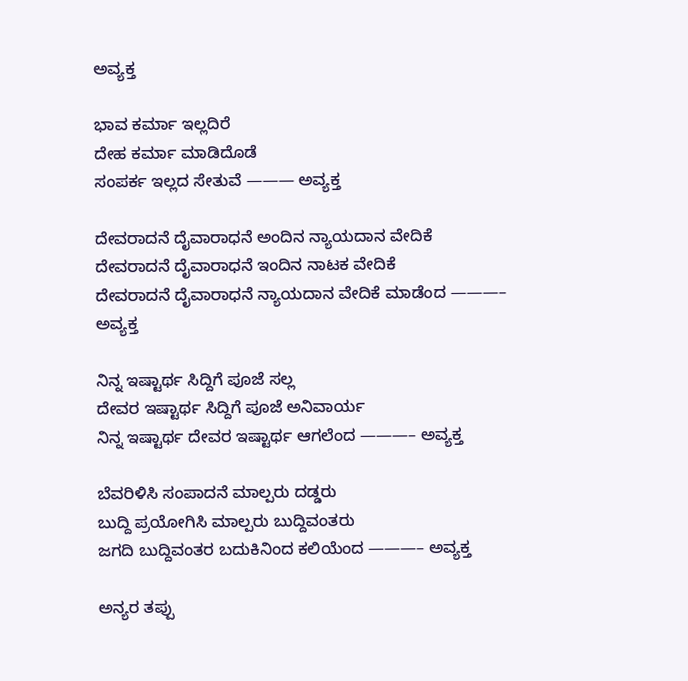ಅವ್ಯಕ್ತ

ಭಾವ ಕರ್ಮಾ ಇಲ್ಲದಿರೆ
ದೇಹ ಕರ್ಮಾ ಮಾಡಿದೊಡೆ
ಸಂಪರ್ಕ ಇಲ್ಲದ ಸೇತುವೆ ——— ಅವ್ಯಕ್ತ

ದೇವರಾದನೆ ದೈವಾರಾಧನೆ ಅಂದಿನ ನ್ಯಾಯದಾನ ವೇದಿಕೆ
ದೇವರಾದನೆ ದೈವಾರಾಧನೆ ಇಂದಿನ ನಾಟಕ ವೇದಿಕೆ
ದೇವರಾದನೆ ದೈವಾರಾಧನೆ ನ್ಯಾಯದಾನ ವೇದಿಕೆ ಮಾಡೆಂದ ———– ಅವ್ಯಕ್ತ

ನಿನ್ನ ಇಷ್ಟಾರ್ಥ ಸಿದ್ದಿಗೆ ಪೂಜೆ ಸಲ್ಲ
ದೇವರ ಇಷ್ಟಾರ್ಥ ಸಿದ್ದಿಗೆ ಪೂಜೆ ಅನಿವಾರ್ಯ
ನಿನ್ನ ಇಷ್ಟಾರ್ಥ ದೇವರ ಇಷ್ಟಾರ್ಥ ಆಗಲೆಂದ ———– ಅವ್ಯಕ್ತ

ಬೆವರಿಳಿಸಿ ಸಂಪಾದನೆ ಮಾಲ್ಪರು ದಡ್ಡರು
ಬುದ್ದಿ ಪ್ರಯೋಗಿಸಿ ಮಾಲ್ಪರು ಬುದ್ದಿವಂತರು
ಜಗದಿ ಬುದ್ದಿವಂತರ ಬದುಕಿನಿಂದ ಕಲಿಯೆಂದ ———– ಅವ್ಯಕ್ತ

ಅನ್ಯರ ತಪ್ಪು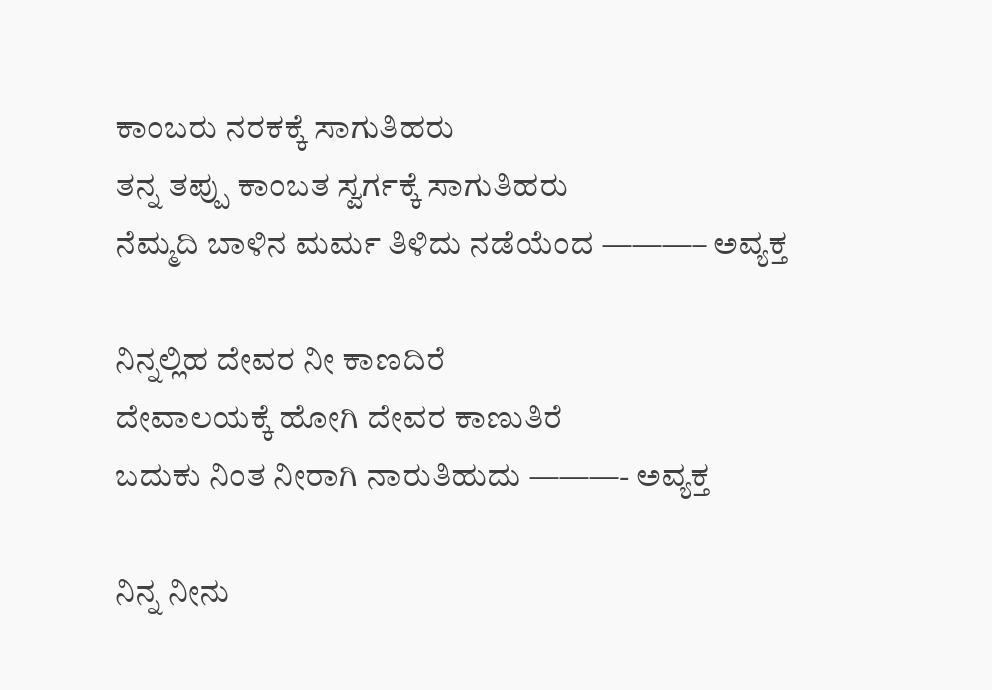ಕಾಂಬರು ನರಕಕ್ಕೆ ಸಾಗುತಿಹರು
ತನ್ನ ತಪ್ಪು ಕಾಂಬತ ಸ್ವರ್ಗಕ್ಕೆ ಸಾಗುತಿಹರು
ನೆಮ್ಮದಿ ಬಾಳಿನ ಮರ್ಮ ತಿಳಿದು ನಡೆಯೆಂದ ———– ಅವ್ಯಕ್ತ

ನಿನ್ನಲ್ಲಿಹ ದೇವರ ನೀ ಕಾಣದಿರೆ
ದೇವಾಲಯಕ್ಕೆ ಹೋಗಿ ದೇವರ ಕಾಣುತಿರೆ
ಬದುಕು ನಿಂತ ನೀರಾಗಿ ನಾರುತಿಹುದು ———- ಅವ್ಯಕ್ತ

ನಿನ್ನ ನೀನು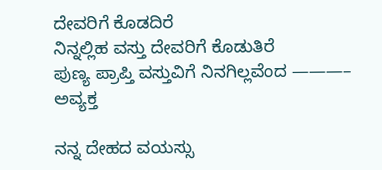ದೇವರಿಗೆ ಕೊಡದಿರೆ
ನಿನ್ನಲ್ಲಿಹ ವಸ್ತು ದೇವರಿಗೆ ಕೊಡುತಿರೆ
ಪುಣ್ಯ ಪ್ರಾಪ್ತಿ ವಸ್ತುವಿಗೆ ನಿನಗಿಲ್ಲವೆಂದ ———– ಅವ್ಯಕ್ತ

ನನ್ನ ದೇಹದ ವಯಸ್ಸು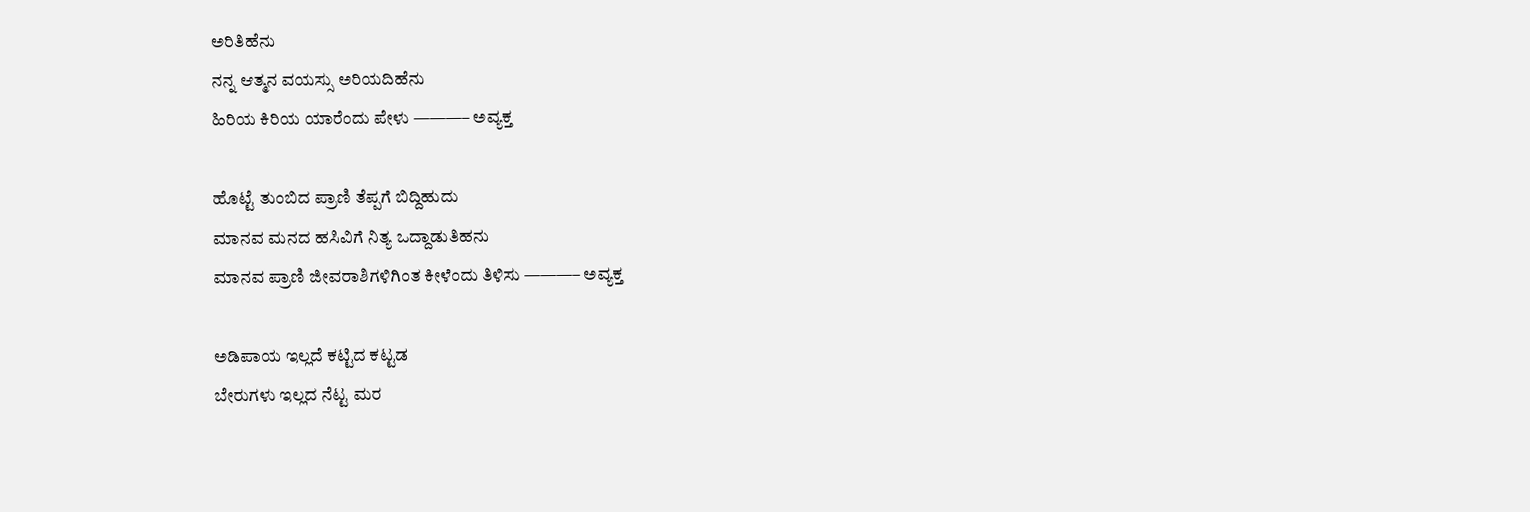ಅರಿತಿಹೆನು
ನನ್ನ ಆತ್ಮನ ವಯಸ್ಸು ಅರಿಯದಿಹೆನು
ಹಿರಿಯ ಕಿರಿಯ ಯಾರೆಂದು ಪೇಳು ———– ಅವ್ಯಕ್ತ

ಹೊಟ್ಟೆ ತುಂಬಿದ ಪ್ರಾಣಿ ತೆಪ್ಪಗೆ ಬಿದ್ದಿಹುದು
ಮಾನವ ಮನದ ಹಸಿವಿಗೆ ನಿತ್ಯ ಒದ್ದಾಡುತಿಹನು
ಮಾನವ ಪ್ರಾಣಿ ಜೀವರಾಶಿಗಳಿಗಿಂತ ಕೀಳೆಂದು ತಿಳಿಸು ———– ಅವ್ಯಕ್ತ

ಅಡಿಪಾಯ ಇಲ್ಲದೆ ಕಟ್ಟಿದ ಕಟ್ಟಡ
ಬೇರುಗಳು ಇಲ್ಲದ ನೆಟ್ಟ ಮರ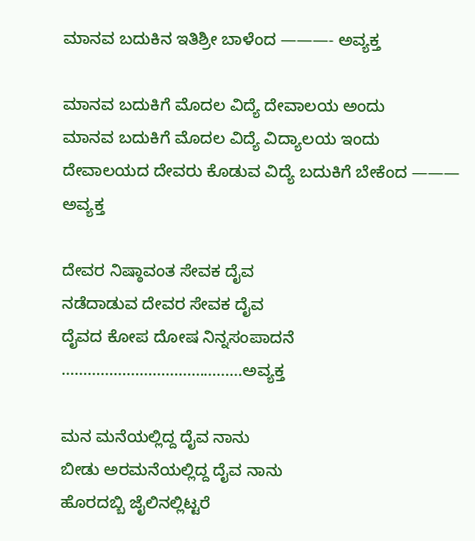ಮಾನವ ಬದುಕಿನ ಇತಿಶ್ರೀ ಬಾಳೆಂದ ———- ಅವ್ಯಕ್ತ

ಮಾನವ ಬದುಕಿಗೆ ಮೊದಲ ವಿದ್ಯೆ ದೇವಾಲಯ ಅಂದು
ಮಾನವ ಬದುಕಿಗೆ ಮೊದಲ ವಿದ್ಯೆ ವಿದ್ಯಾಲಯ ಇಂದು
ದೇವಾಲಯದ ದೇವರು ಕೊಡುವ ವಿದ್ಯೆ ಬದುಕಿಗೆ ಬೇಕೆಂದ ——— ಅವ್ಯಕ್ತ

ದೇವರ ನಿಷ್ಠಾವಂತ ಸೇವಕ ದೈವ
ನಡೆದಾಡುವ ದೇವರ ಸೇವಕ ದೈವ
ದೈವದ ಕೋಪ ದೋಷ ನಿನ್ನಸಂಪಾದನೆ ……………………………………ಅವ್ಯಕ್ತ

ಮನ ಮನೆಯಲ್ಲಿದ್ದ ದೈವ ನಾನು
ಬೀಡು ಅರಮನೆಯಲ್ಲಿದ್ದ ದೈವ ನಾನು
ಹೊರದಬ್ಬಿ ಜೈಲಿನಲ್ಲಿಟ್ಟರೆ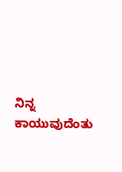ನಿನ್ನ ಕಾಯುವುದೆಂತು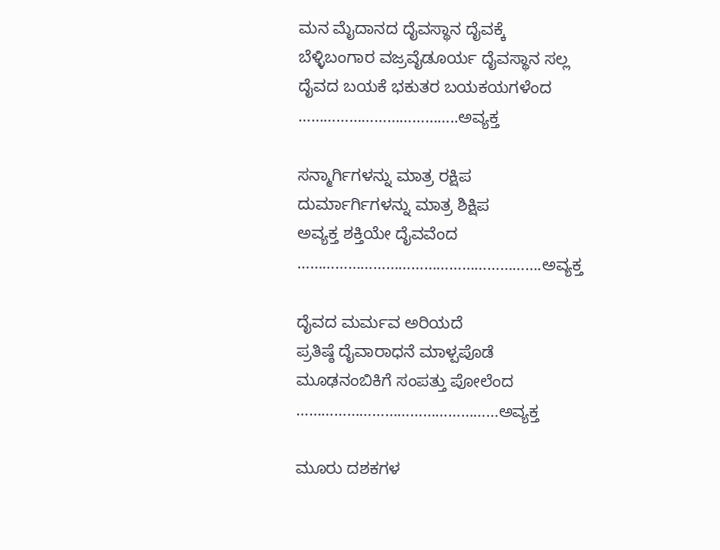ಮನ ಮೈದಾನದ ದೈವಸ್ಥಾನ ದೈವಕ್ಕೆ
ಬೆಳ್ಳಿಬಂಗಾರ ವಜ್ರವೈಡೂರ್ಯ ದೈವಸ್ಥಾನ ಸಲ್ಲ
ದೈವದ ಬಯಕೆ ಭಕುತರ ಬಯಕಯಗಳೆಂದ ………………………………..ಅವ್ಯಕ್ತ

ಸನ್ಮಾರ್ಗಿಗಳನ್ನು ಮಾತ್ರ ರಕ್ಷಿಪ
ದುರ್ಮಾರ್ಗಿಗಳನ್ನು ಮಾತ್ರ ಶಿಕ್ಷಿಪ
ಅವ್ಯಕ್ತ ಶಕ್ತಿಯೇ ದೈವವೆಂದ ………………………………………………….ಅವ್ಯಕ್ತ

ದೈವದ ಮರ್ಮವ ಅರಿಯದೆ
ಪ್ರತಿಷ್ಠೆ ದೈವಾರಾಧನೆ ಮಾಳ್ಪಪೊಡೆ
ಮೂಢನಂಬಿಕಿಗೆ ಸಂಪತ್ತು ಪೋಲೆಂದ …………………………………………ಅವ್ಯಕ್ತ

ಮೂರು ದಶಕಗಳ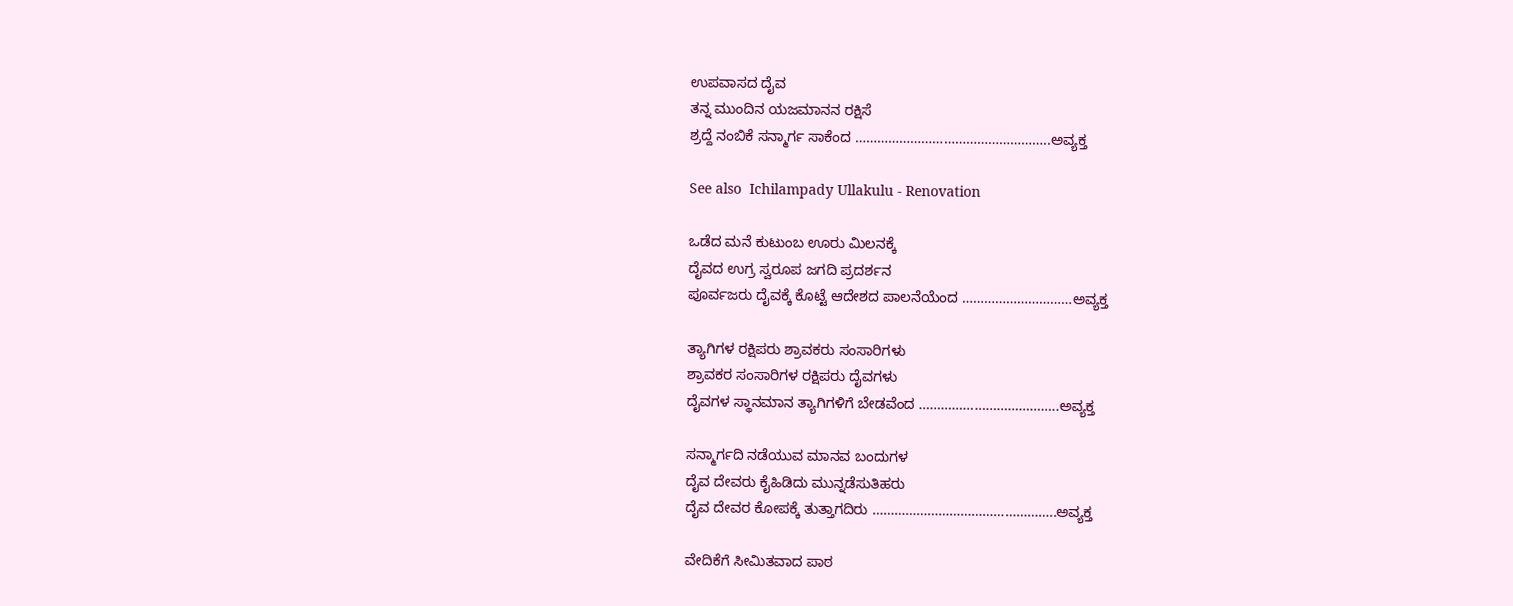ಉಪವಾಸದ ದೈವ
ತನ್ನ ಮುಂದಿನ ಯಜಮಾನನ ರಕ್ಷಿಸೆ
ಶ್ರದ್ದೆ ನಂಬಿಕೆ ಸನ್ಮಾರ್ಗ ಸಾಕೆಂದ ……………………………………………..ಅವ್ಯಕ್ತ

See also  Ichilampady Ullakulu - Renovation

ಒಡೆದ ಮನೆ ಕುಟುಂಬ ಊರು ಮಿಲನಕ್ಕೆ
ದೈವದ ಉಗ್ರ ಸ್ವರೂಪ ಜಗದಿ ಪ್ರದರ್ಶನ
ಪೂರ್ವಜರು ದೈವಕ್ಕೆ ಕೊಟ್ಟೆ ಆದೇಶದ ಪಾಲನೆಯೆಂದ …………………………ಅವ್ಯಕ್ತ

ತ್ಯಾಗಿಗಳ ರಕ್ಷಿಪರು ಶ್ರಾವಕರು ಸಂಸಾರಿಗಳು
ಶ್ರಾವಕರ ಸಂಸಾರಿಗಳ ರಕ್ಷಿಪರು ದೈವಗಳು
ದೈವಗಳ ಸ್ಥಾನಮಾನ ತ್ಯಾಗಿಗಳಿಗೆ ಬೇಡವೆಂದ ………………………………..ಅವ್ಯಕ್ತ

ಸನ್ಮಾರ್ಗದಿ ನಡೆಯುವ ಮಾನವ ಬಂದುಗಳ
ದೈವ ದೇವರು ಕೈಹಿಡಿದು ಮುನ್ನಡೆಸುತಿಹರು
ದೈವ ದೇವರ ಕೋಪಕ್ಕೆ ತುತ್ತಾಗದಿರು …………………………………………..ಅವ್ಯಕ್ತ

ವೇದಿಕೆಗೆ ಸೀಮಿತವಾದ ಪಾಠ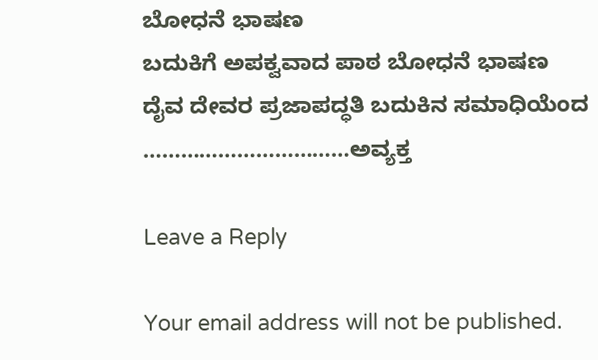ಬೋಧನೆ ಭಾಷಣ
ಬದುಕಿಗೆ ಅಪಕ್ವವಾದ ಪಾಠ ಬೋಧನೆ ಭಾಷಣ
ದೈವ ದೇವರ ಪ್ರಜಾಪದ್ಧತಿ ಬದುಕಿನ ಸಮಾಧಿಯೆಂದ ……………………………ಅವ್ಯಕ್ತ

Leave a Reply

Your email address will not be published.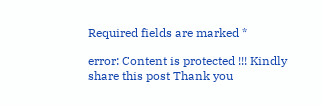Required fields are marked *

error: Content is protected !!! Kindly share this post Thank you